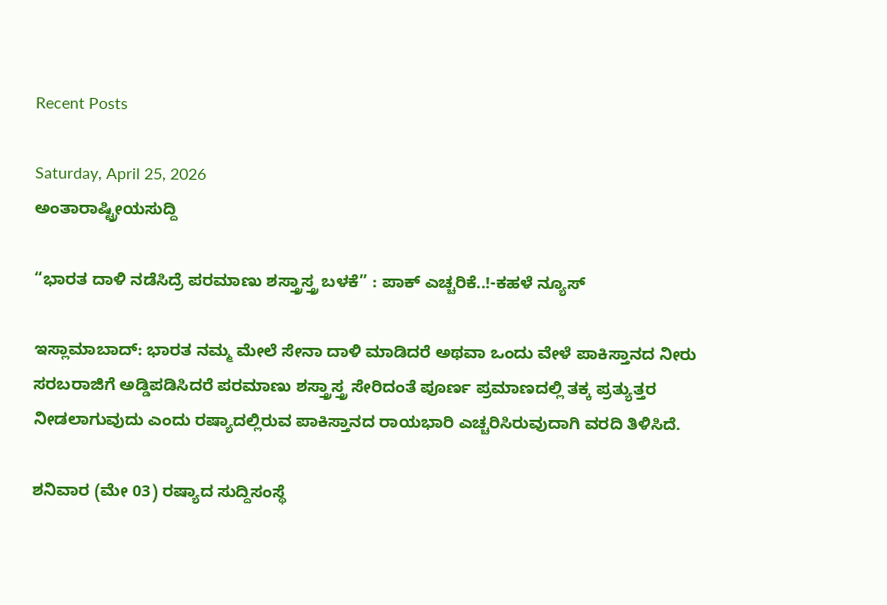Recent Posts

Saturday, April 25, 2026
ಅಂತಾರಾಷ್ಟ್ರೀಯಸುದ್ದಿ

“ಭಾರತ ದಾಳಿ ನಡೆಸಿದ್ರೆ ಪರಮಾಣು ಶಸ್ತ್ರಾಸ್ತ್ರ ಬಳಕೆ” : ಪಾಕ್‌ ಎಚ್ಚರಿಕೆ..!-ಕಹಳೆ ನ್ಯೂಸ್

ಇಸ್ಲಾಮಾಬಾದ್: ಭಾರತ ನಮ್ಮ ಮೇಲೆ ಸೇನಾ ದಾಳಿ ಮಾಡಿದರೆ ಅಥವಾ ಒಂದು ವೇಳೆ ಪಾಕಿಸ್ತಾನದ ನೀರು ಸರಬರಾಜಿಗೆ ಅಡ್ಡಿಪಡಿಸಿದರೆ ಪರಮಾಣು ಶಸ್ತ್ರಾಸ್ತ್ರ ಸೇರಿದಂತೆ ಪೂರ್ಣ ಪ್ರಮಾಣದಲ್ಲಿ ತಕ್ಕ ಪ್ರತ್ಯುತ್ತರ ನೀಡಲಾಗುವುದು ಎಂದು ರಷ್ಯಾದಲ್ಲಿರುವ ಪಾಕಿಸ್ತಾನದ ರಾಯಭಾರಿ ಎಚ್ಚರಿಸಿರುವುದಾಗಿ ವರದಿ ತಿಳಿಸಿದೆ.

ಶನಿವಾರ (ಮೇ 03) ರಷ್ಯಾದ ಸುದ್ದಿಸಂಸ್ಥೆ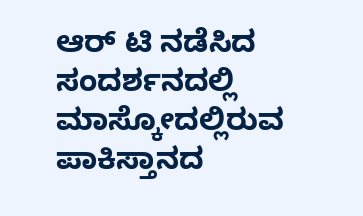ಆರ್‌ ಟಿ ನಡೆಸಿದ ಸಂದರ್ಶನದಲ್ಲಿ ಮಾಸ್ಕೋದಲ್ಲಿರುವ ಪಾಕಿಸ್ತಾನದ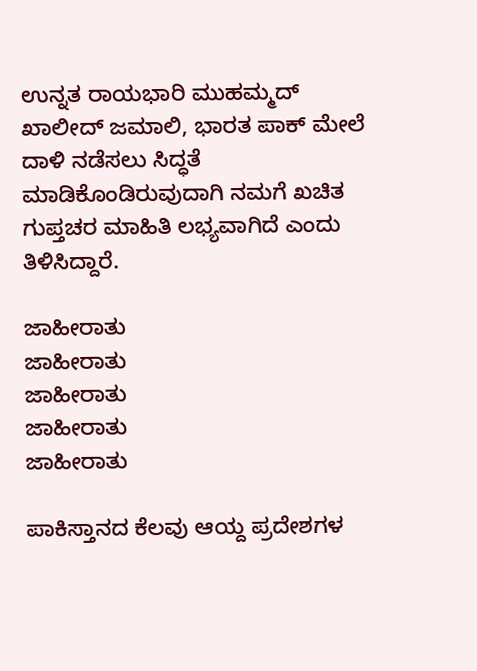ಉನ್ನತ ರಾಯಭಾರಿ ಮುಹಮ್ಮದ್‌ ಖಾಲೀದ್‌ ಜಮಾಲಿ, ಭಾರತ ಪಾಕ್‌ ಮೇಲೆ ದಾಳಿ ನಡೆಸಲು ಸಿದ್ಧತೆ ಮಾಡಿಕೊಂಡಿರುವುದಾಗಿ ನಮಗೆ ಖಚಿತ ಗುಪ್ತಚರ ಮಾಹಿತಿ ಲಭ್ಯವಾಗಿದೆ ಎಂದು ತಿಳಿಸಿದ್ದಾರೆ.

ಜಾಹೀರಾತು
ಜಾಹೀರಾತು
ಜಾಹೀರಾತು
ಜಾಹೀರಾತು
ಜಾಹೀರಾತು

ಪಾಕಿಸ್ತಾನದ ಕೆಲವು ಆಯ್ದ ಪ್ರದೇಶಗಳ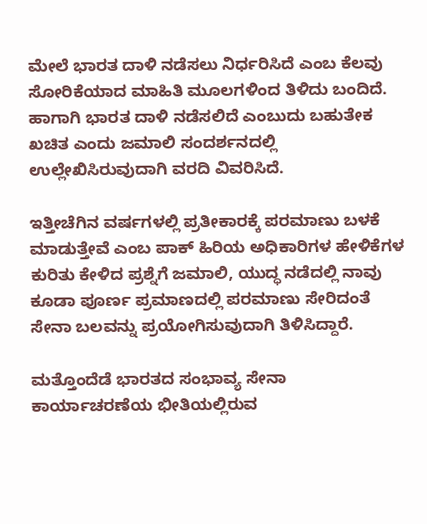ಮೇಲೆ ಭಾರತ ದಾಳಿ ನಡೆಸಲು ನಿರ್ಧರಿಸಿದೆ ಎಂಬ ಕೆಲವು ಸೋರಿಕೆಯಾದ ಮಾಹಿತಿ ಮೂಲಗಳಿಂದ ತಿಳಿದು ಬಂದಿದೆ. ಹಾಗಾಗಿ ಭಾರತ ದಾಳಿ ನಡೆಸಲಿದೆ ಎಂಬುದು ಬಹುತೇಕ ಖಚಿತ ಎಂದು ಜಮಾಲಿ ಸಂದರ್ಶನದಲ್ಲಿ ಉಲ್ಲೇಖಿಸಿರುವುದಾಗಿ ವರದಿ ವಿವರಿಸಿದೆ.

ಇತ್ತೀಚೆಗಿನ ವರ್ಷಗಳಲ್ಲಿ ಪ್ರತೀಕಾರಕ್ಕೆ ಪರಮಾಣು ಬಳಕೆ ಮಾಡುತ್ತೇವೆ ಎಂಬ ಪಾಕ್‌ ಹಿರಿಯ ಅಧಿಕಾರಿಗಳ ಹೇಳಿಕೆಗಳ ಕುರಿತು ಕೇಳಿದ ಪ್ರಶ್ನೆಗೆ ಜಮಾಲಿ, ಯುದ್ಧ ನಡೆದಲ್ಲಿ ನಾವು ಕೂಡಾ ಪೂರ್ಣ ಪ್ರಮಾಣದಲ್ಲಿ ಪರಮಾಣು ಸೇರಿದಂತೆ ಸೇನಾ ಬಲವನ್ನು ಪ್ರಯೋಗಿಸುವುದಾಗಿ ತಿಳಿಸಿದ್ದಾರೆ.

ಮತ್ತೊಂದೆಡೆ ಭಾರತದ ಸಂಭಾವ್ಯ ಸೇನಾ ಕಾರ್ಯಾಚರಣೆಯ ಭೀತಿಯಲ್ಲಿರುವ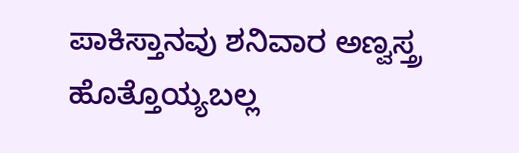ಪಾಕಿಸ್ತಾನವು ಶನಿವಾರ ಅಣ್ವಸ್ತ್ರ ಹೊತ್ತೊಯ್ಯಬಲ್ಲ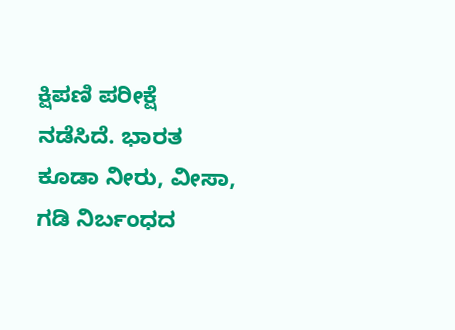ಕ್ಷಿಪಣಿ ಪರೀಕ್ಷೆ ನಡೆಸಿದೆ. ಭಾರತ ಕೂಡಾ ನೀರು, ವೀಸಾ, ಗಡಿ ನಿರ್ಬಂಧದ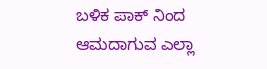ಬಳಿಕ ಪಾಕ್‌ ನಿಂದ ಆಮದಾಗುವ ಎಲ್ಲಾ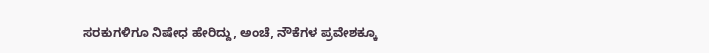ಸರಕುಗಳಿಗೂ ನಿಷೇಧ ಹೇರಿದ್ದು, ಅಂಚೆ, ನೌಕೆಗಳ ಪ್ರವೇಶಕ್ಕೂ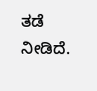ತಡೆ ನೀಡಿದೆ.